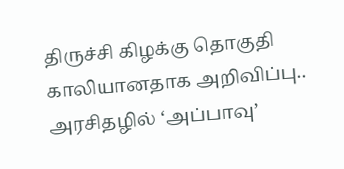திருச்சி கிழக்கு தொகுதி காலியானதாக அறிவிப்பு.. அரசிதழில் ‘அப்பாவு’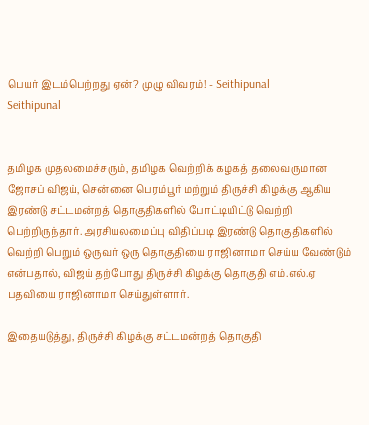பெயர் இடம்பெற்றது ஏன்? முழு விவரம்! - Seithipunal
Seithipunal


தமிழக முதலமைச்சரும், தமிழக வெற்றிக் கழகத் தலைவருமான ஜோசப் விஜய், சென்னை பெரம்பூர் மற்றும் திருச்சி கிழக்கு ஆகிய இரண்டு சட்டமன்றத் தொகுதிகளில் போட்டியிட்டு வெற்றி பெற்றிருந்தார். அரசியலமைப்பு விதிப்படி இரண்டு தொகுதிகளில் வெற்றி பெறும் ஒருவர் ஒரு தொகுதியை ராஜினாமா செய்ய வேண்டும் என்பதால், விஜய் தற்போது திருச்சி கிழக்கு தொகுதி எம்.எல்.ஏ பதவியை ராஜினாமா செய்துள்ளார்.

இதையடுத்து, திருச்சி கிழக்கு சட்டமன்றத் தொகுதி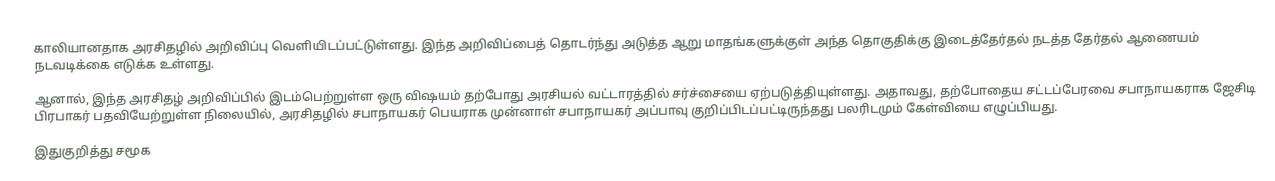காலியானதாக அரசிதழில் அறிவிப்பு வெளியிடப்பட்டுள்ளது. இந்த அறிவிப்பைத் தொடர்ந்து அடுத்த ஆறு மாதங்களுக்குள் அந்த தொகுதிக்கு இடைத்தேர்தல் நடத்த தேர்தல் ஆணையம் நடவடிக்கை எடுக்க உள்ளது.

ஆனால், இந்த அரசிதழ் அறிவிப்பில் இடம்பெற்றுள்ள ஒரு விஷயம் தற்போது அரசியல் வட்டாரத்தில் சர்ச்சையை ஏற்படுத்தியுள்ளது. அதாவது, தற்போதைய சட்டப்பேரவை சபாநாயகராக ஜேசிடி பிரபாகர் பதவியேற்றுள்ள நிலையில், அரசிதழில் சபாநாயகர் பெயராக முன்னாள் சபாநாயகர் அப்பாவு குறிப்பிடப்பட்டிருந்தது பலரிடமும் கேள்வியை எழுப்பியது.

இதுகுறித்து சமூக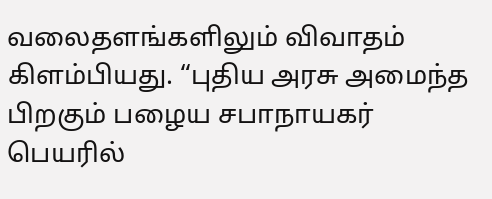வலைதளங்களிலும் விவாதம் கிளம்பியது. “புதிய அரசு அமைந்த பிறகும் பழைய சபாநாயகர் பெயரில்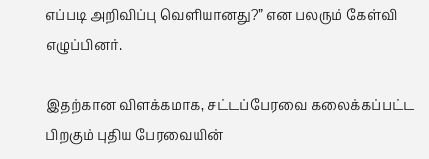எப்படி அறிவிப்பு வெளியானது?” என பலரும் கேள்வி எழுப்பினர்.

இதற்கான விளக்கமாக, சட்டப்பேரவை கலைக்கப்பட்ட பிறகும் புதிய பேரவையின்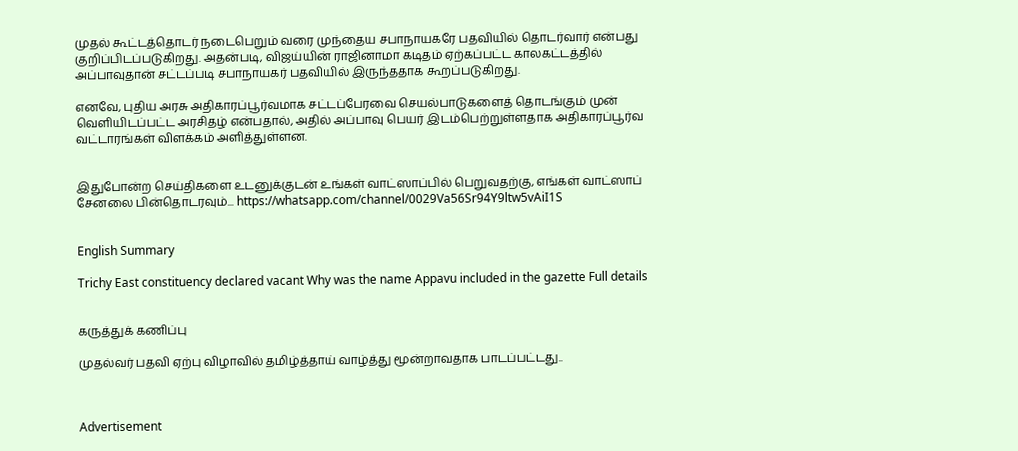முதல் கூட்டத்தொடர் நடைபெறும் வரை முந்தைய சபாநாயகரே பதவியில் தொடர்வார் என்பது குறிப்பிடப்படுகிறது. அதன்படி, விஜய்யின் ராஜினாமா கடிதம் ஏற்கப்பட்ட காலகட்டத்தில் அப்பாவுதான் சட்டப்படி சபாநாயகர் பதவியில் இருந்ததாக கூறப்படுகிறது.

எனவே, புதிய அரசு அதிகாரப்பூர்வமாக சட்டப்பேரவை செயல்பாடுகளைத் தொடங்கும் முன் வெளியிடப்பட்ட அரசிதழ் என்பதால், அதில் அப்பாவு பெயர் இடம்பெற்றுள்ளதாக அதிகாரப்பூர்வ வட்டாரங்கள் விளக்கம் அளித்துள்ளன.


இதுபோன்ற செய்திகளை உடனுக்குடன் உங்கள் வாட்ஸாப்பில் பெறுவதற்கு, எங்கள் வாட்ஸாப் சேனலை பின்தொடரவும்... https://whatsapp.com/channel/0029Va56Sr94Y9ltw5vAiI1S


English Summary

Trichy East constituency declared vacant Why was the name Appavu included in the gazette Full details


கருத்துக் கணிப்பு

முதல்வர் பதவி ஏற்பு விழாவில் தமிழ்த்தாய் வாழ்த்து மூன்றாவதாக பாடப்பட்டது..



Advertisement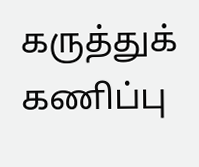கருத்துக் கணிப்பு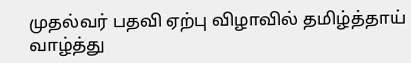முதல்வர் பதவி ஏற்பு விழாவில் தமிழ்த்தாய் வாழ்த்து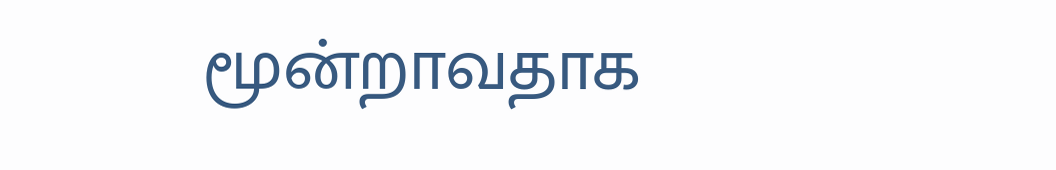மூன்றாவதாக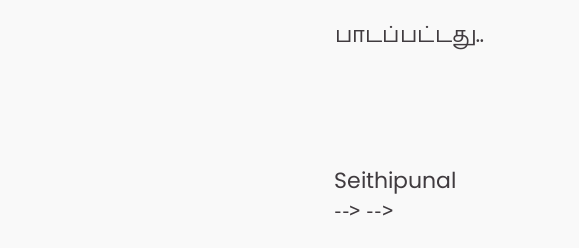பாடப்பட்டது..




Seithipunal
--> -->